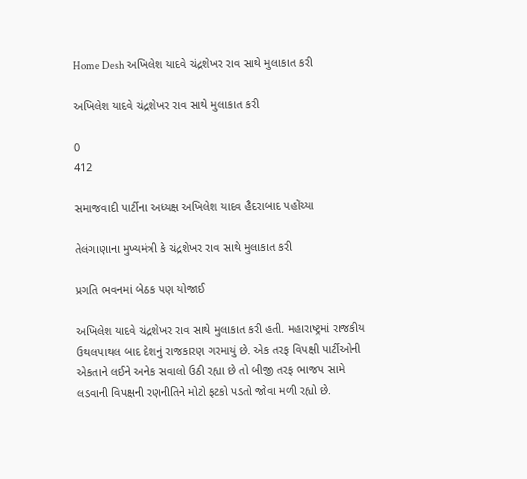Home Desh અખિલેશ યાદવે ચંદ્રશેખર રાવ સાથે મુલાકાત કરી

અખિલેશ યાદવે ચંદ્રશેખર રાવ સાથે મુલાકાત કરી

0
412

સમાજવાદી પાર્ટીના અધ્યક્ષ અખિલેશ યાદવ હૈદરાબાદ પહોંચ્યા

તેલંગાણાના મુખ્યમંત્રી કે ચંદ્રશેખર રાવ સાથે મુલાકાત કરી

પ્રગતિ ભવનમાં બેઠક પણ યોજાઈ

અખિલેશ યાદવે ચંદ્રશેખર રાવ સાથે મુલાકાત કરી હતી. મહારાષ્ટ્રમાં રાજકીય ઉથલપાથલ બાદ દેશનું રાજકારણ ગરમાયું છે. એક તરફ વિપક્ષી પાર્ટીઓની એકતાને લઈને અનેક સવાલો ઉઠી રહ્યા છે તો બીજી તરફ ભાજપ સામે લડવાની વિપક્ષની રણનીતિને મોટો ફટકો પડતો જોવા મળી રહ્યો છે.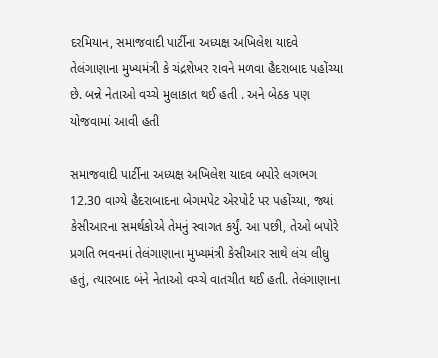દરમિયાન, સમાજવાદી પાર્ટીના અધ્યક્ષ અખિલેશ યાદવે તેલંગાણાના મુખ્યમંત્રી કે ચંદ્રશેખર રાવને મળવા હૈદરાબાદ પહોંચ્યા છે. બન્ને નેતાઓ વચ્ચે મુલાકાત થઈ હતી . અને બેઠક પણ યોજવામાં આવી હતી

સમાજવાદી પાર્ટીના અધ્યક્ષ અખિલેશ યાદવ બપોરે લગભગ 12.30 વાગ્યે હૈદરાબાદના બેગમપેટ એરપોર્ટ પર પહોંચ્યા, જ્યાં કેસીઆરના સમર્થકોએ તેમનું સ્વાગત કર્યું. આ પછી, તેઓ બપોરે પ્રગતિ ભવનમાં તેલંગાણાના મુખ્યમંત્રી કેસીઆર સાથે લંચ લીધુ હતું, ત્યારબાદ બંને નેતાઓ વચ્ચે વાતચીત થઈ હતી. તેલંગાણાના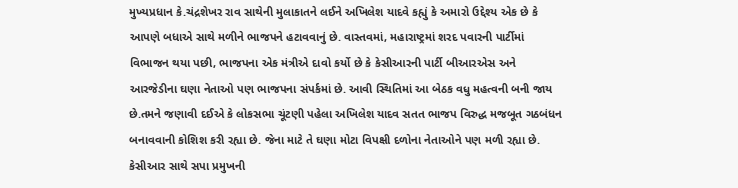મુખ્યપ્રધાન કે.ચંદ્રશેખર રાવ સાથેની મુલાકાતને લઈને અખિલેશ યાદવે કહ્યું કે અમારો ઉદ્દેશ્ય એક છે કે આપણે બધાએ સાથે મળીને ભાજપને હટાવવાનું છે. વાસ્તવમાં, મહારાષ્ટ્રમાં શરદ પવારની પાર્ટીમાં વિભાજન થયા પછી, ભાજપના એક મંત્રીએ દાવો કર્યો છે કે કેસીઆરની પાર્ટી બીઆરએસ અને આરજેડીના ઘણા નેતાઓ પણ ભાજપના સંપર્કમાં છે. આવી સ્થિતિમાં આ બેઠક વધુ મહત્વની બની જાય છે.તમને જણાવી દઈએ કે લોકસભા ચૂંટણી પહેલા અખિલેશ યાદવ સતત ભાજપ વિરુદ્ધ મજબૂત ગઠબંધન બનાવવાની કોશિશ કરી રહ્યા છે. જેના માટે તે ઘણા મોટા વિપક્ષી દળોના નેતાઓને પણ મળી રહ્યા છે. કેસીઆર સાથે સપા પ્રમુખની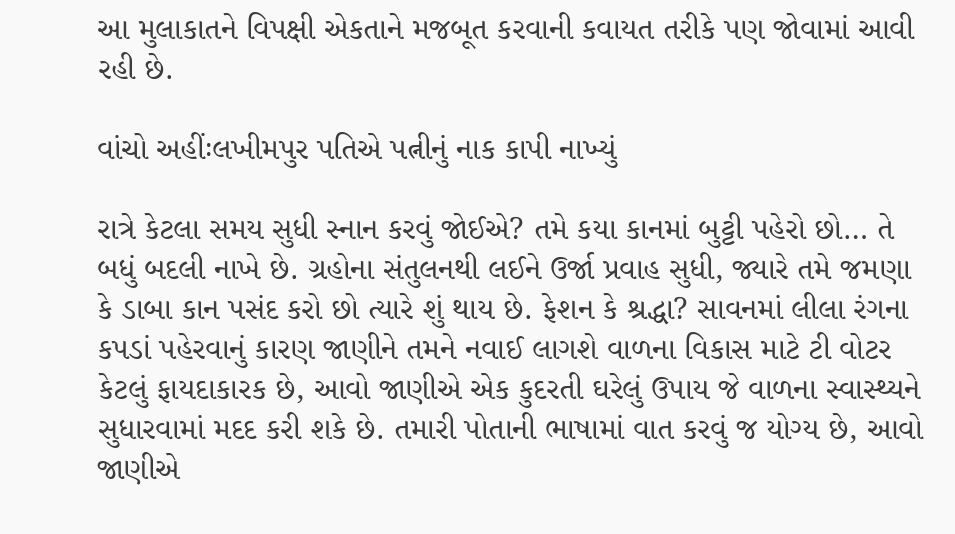આ મુલાકાતને વિપક્ષી એકતાને મજબૂત કરવાની કવાયત તરીકે પણ જોવામાં આવી રહી છે.

વાંચો અહીંઃલખીમપુર પતિએ પત્નીનું નાક કાપી નાખ્યું

રાત્રે કેટલા સમય સુધી સ્નાન કરવું જોઈએ? તમે કયા કાનમાં બુટ્ટી પહેરો છો… તે બધું બદલી નાખે છે. ગ્રહોના સંતુલનથી લઈને ઉર્જા પ્રવાહ સુધી, જ્યારે તમે જમણા કે ડાબા કાન પસંદ કરો છો ત્યારે શું થાય છે. ફેશન કે શ્રદ્ધા? સાવનમાં લીલા રંગના કપડાં પહેરવાનું કારણ જાણીને તમને નવાઈ લાગશે વાળના વિકાસ માટે ટી વોટર કેટલું ફાયદાકારક છે, આવો જાણીએ એક કુદરતી ઘરેલું ઉપાય જે વાળના સ્વાસ્થ્યને સુધારવામાં મદદ કરી શકે છે. તમારી પોતાની ભાષામાં વાત કરવું જ યોગ્ય છે, આવો જાણીએ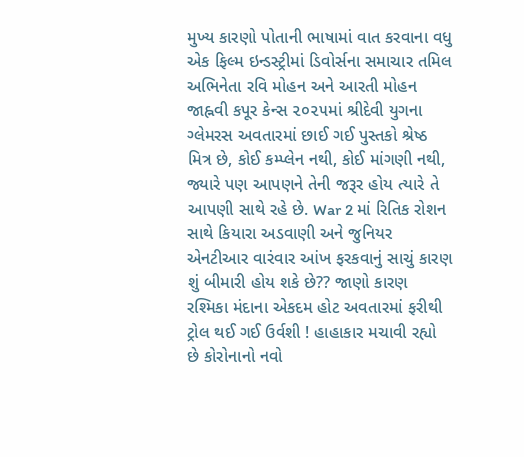મુખ્ય કારણો પોતાની ભાષામાં વાત કરવાના વધુ એક ફિલ્મ ઇન્ડસ્ટ્રીમાં ડિવોર્સના સમાચાર તમિલ અભિનેતા રવિ મોહન અને આરતી મોહન જાહ્નવી કપૂર કેન્સ ૨૦૨૫માં શ્રીદેવી યુગના ગ્લેમરસ અવતારમાં છાઈ ગઈ પુસ્તકો શ્રેષ્ઠ મિત્ર છે, કોઈ કમ્પ્લેન નથી, કોઈ માંગણી નથી, જ્યારે પણ આપણને તેની જરૂર હોય ત્યારે તે આપણી સાથે રહે છે. War 2 માં રિતિક રોશન સાથે કિયારા અડવાણી અને જુનિયર એનટીઆર વારંવાર આંખ ફરકવાનું સાચું કારણ શું બીમારી હોય શકે છે?? જાણો કારણ રશ્મિકા મંદાના એકદમ હોટ અવતારમાં ફરીથી ટ્રોલ થઈ ગઈ ઉર્વશી ! હાહાકાર મચાવી રહ્યો છે કોરોનાનો નવો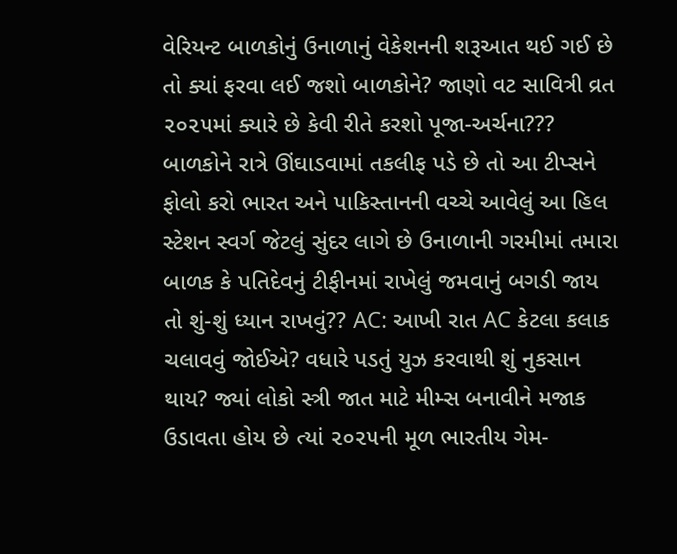વેરિયન્ટ બાળકોનું ઉનાળાનું વેકેશનની શરૂઆત થઈ ગઈ છે તો ક્યાં ફરવા લઈ જશો બાળકોને? જાણો વટ સાવિત્રી વ્રત ૨૦૨૫માં ક્યારે છે કેવી રીતે કરશો પૂજા-અર્ચના??? બાળકોને રાત્રે ઊંઘાડવામાં તકલીફ પડે છે તો આ ટીપ્સને ફોલો કરો ભારત અને પાકિસ્તાનની વચ્ચે આવેલું આ હિલ સ્ટેશન સ્વર્ગ જેટલું સુંદર લાગે છે ઉનાળાની ગરમીમાં તમારા બાળક કે પતિદેવનું ટીફીનમાં રાખેલું જમવાનું બગડી જાય તો શું-શું ધ્યાન રાખવું?? AC: આખી રાત AC કેટલા કલાક ચલાવવું જોઈએ? વધારે પડતું યુઝ કરવાથી શું નુકસાન થાય? જ્યાં લોકો સ્ત્રી જાત માટે મીમ્સ બનાવીને મજાક ઉડાવતા હોય છે ત્યાં ૨૦૨૫ની મૂળ ભારતીય ગેમ-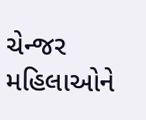ચેન્જર મહિલાઓને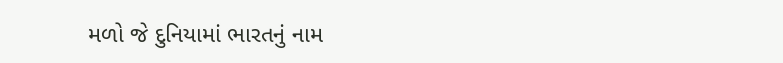મળો જે દુનિયામાં ભારતનું નામ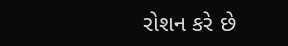રોશન કરે છે